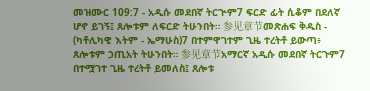መዝሙር 109:7 - አዲሱ መደበኛ ትርጒም7 ፍርድ ፊት ሲቆም በደለኛ ሆኖ ይገኝ፤ ጸሎቱም ለፍርድ ትሁንበት። 参见章节መጽሐፍ ቅዱስ - (ካቶሊካዊ እትም - ኤማሁስ)7 በተምዋገተም ጊዜ ተረትቶ ይውጣ፥ ጸሎቱም ኃጢአት ትሁንበት። 参见章节አማርኛ አዲሱ መደበኛ ትርጉም7 በተሟገተ ጊዜ ተረትቶ ይመለስ፤ ጸሎቱ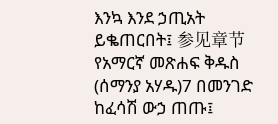እንኳ እንደ ኃጢአት ይቈጠርበት፤ 参见章节የአማርኛ መጽሐፍ ቅዱስ (ሰማንያ አሃዱ)7 በመንገድ ከፈሳሽ ውኃ ጠጡ፤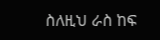ስለዚህ ራስ ከፍ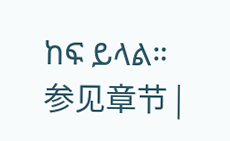ከፍ ይላል። 参见章节 |